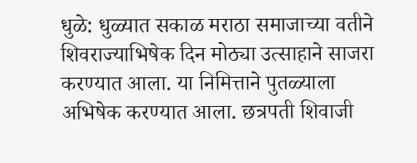धुळे: धुळ्यात सकाळ मराठा समाजाच्या वतीने शिवराज्याभिषेक दिन मोठ्या उत्साहाने साजरा करण्यात आला. या निमित्ताने पुतळ्याला अभिषेक करण्यात आला. छत्रपती शिवाजी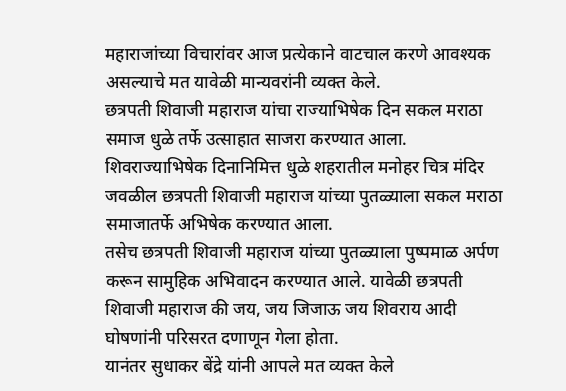महाराजांच्या विचारांवर आज प्रत्येकाने वाटचाल करणे आवश्यक असल्याचे मत यावेळी मान्यवरांनी व्यक्त केले.
छत्रपती शिवाजी महाराज यांचा राज्याभिषेक दिन सकल मराठा समाज धुळे तर्फे उत्साहात साजरा करण्यात आला. शिवराज्याभिषेक दिनानिमित्त धुळे शहरातील मनोहर चित्र मंदिर जवळील छत्रपती शिवाजी महाराज यांच्या पुतळ्याला सकल मराठा समाजातर्फे अभिषेक करण्यात आला.
तसेच छत्रपती शिवाजी महाराज यांच्या पुतळ्याला पुष्पमाळ अर्पण करून सामुहिक अभिवादन करण्यात आले. यावेळी छत्रपती शिवाजी महाराज की जय, जय जिजाऊ जय शिवराय आदी घोषणांनी परिसरत दणाणून गेला होता.
यानंतर सुधाकर बेंद्रे यांनी आपले मत व्यक्त केले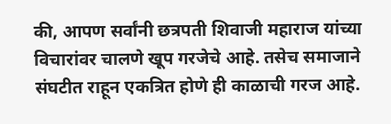की, आपण सर्वांनी छत्रपती शिवाजी महाराज यांच्या विचारांवर चालणे खूप गरजेचे आहे. तसेच समाजाने संघटीत राहून एकत्रित होणे ही काळाची गरज आहे.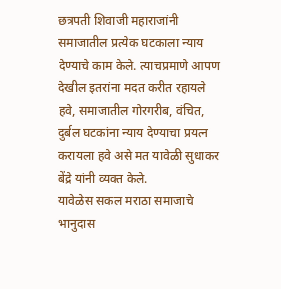छत्रपती शिवाजी महाराजांनी समाजातील प्रत्येक घटकाला न्याय देण्याचे काम केले. त्याचप्रमाणे आपण देखील इतरांना मदत करीत रहायले हवे, समाजातील गोरगरीब, वंचित, दुर्बल घटकांना न्याय देण्याचा प्रयत्न करायला हवे असे मत यावेळी सुधाकर बेंद्रे यांनी व्यक्त केले.
यावेळेस सकल मराठा समाजाचे भानुदास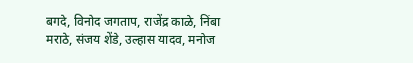बगदे, विनोद जगताप, राजेंद्र काळे, निंबा मराठे, संजय शेंडे, उल्हास यादव, मनोज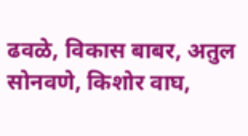ढवळे, विकास बाबर, अतुल सोनवणे, किशोर वाघ,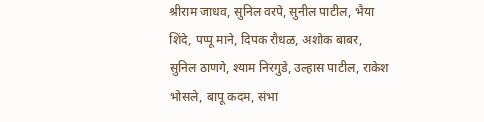श्रीराम जाधव, सुनिल वरपे, सुनील पाटील, भैया शिंदे, पप्पू माने, दिपक रौधळ, अशोक बाबर, सुनिल ठाणगे, श्याम निरगुडे, उल्हास पाटील, राकेश भोसले, बापू कदम, संभा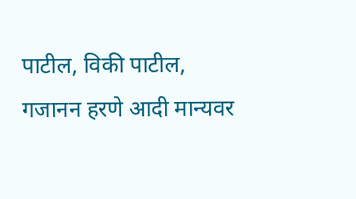पाटील, विकी पाटील, गजानन हरणे आदी मान्यवर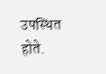उपस्थित होते.